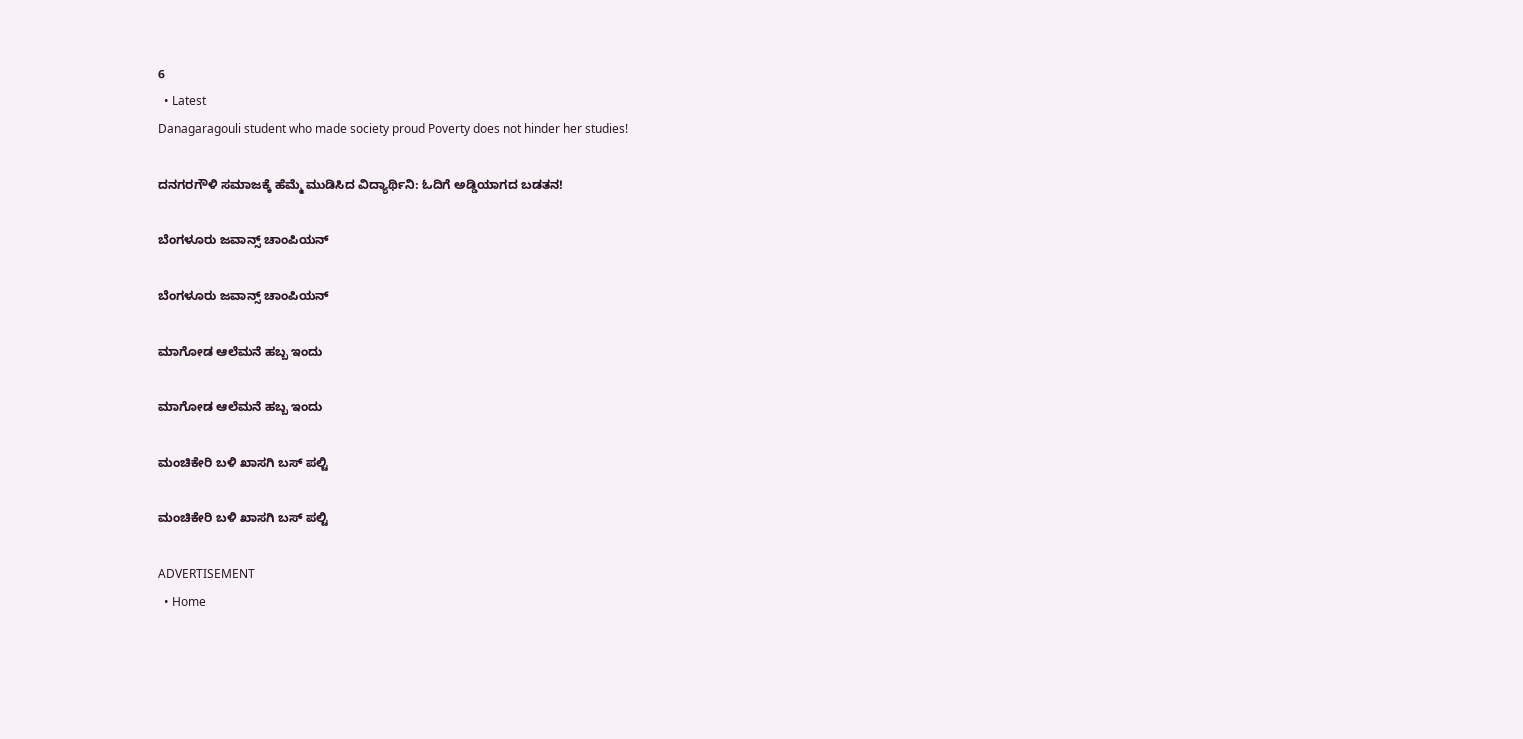6
  • Latest
Danagaragouli student who made society proud Poverty does not hinder her studies!

ದನಗರಗೌಳಿ ಸಮಾಜಕ್ಕೆ ಹೆಮ್ಮೆ ಮುಡಿಸಿದ ವಿದ್ಯಾರ್ಥಿನಿ: ಓದಿಗೆ ಅಡ್ಡಿಯಾಗದ ಬಡತನ!

ಬೆಂಗಳೂರು ಜವಾನ್ಸ್ ಚಾಂಪಿಯನ್

ಬೆಂಗಳೂರು ಜವಾನ್ಸ್ ಚಾಂಪಿಯನ್

ಮಾಗೋಡ ಆಲೆಮನೆ ಹಬ್ಬ ಇಂದು

ಮಾಗೋಡ ಆಲೆಮನೆ ಹಬ್ಬ ಇಂದು

ಮಂಚಿಕೇರಿ‌ ಬಳಿ ಖಾಸಗಿ ಬಸ್ ಪಲ್ಟಿ

ಮಂಚಿಕೇರಿ‌ ಬಳಿ ಖಾಸಗಿ ಬಸ್ ಪಲ್ಟಿ

ADVERTISEMENT
  • Home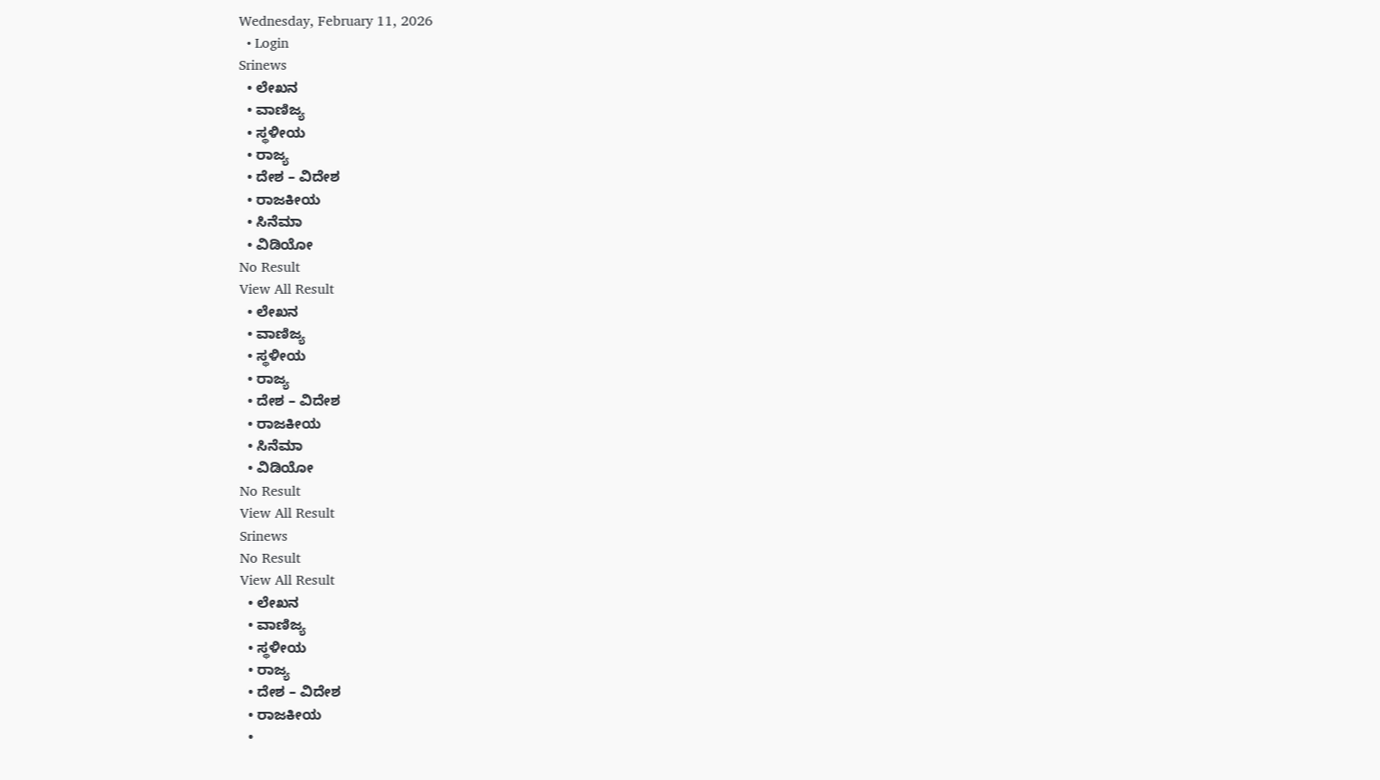Wednesday, February 11, 2026
  • Login
Srinews
  • ಲೇಖನ
  • ವಾಣಿಜ್ಯ
  • ಸ್ಥಳೀಯ
  • ರಾಜ್ಯ
  • ದೇಶ – ವಿದೇಶ
  • ರಾಜಕೀಯ
  • ಸಿನೆಮಾ
  • ವಿಡಿಯೋ
No Result
View All Result
  • ಲೇಖನ
  • ವಾಣಿಜ್ಯ
  • ಸ್ಥಳೀಯ
  • ರಾಜ್ಯ
  • ದೇಶ – ವಿದೇಶ
  • ರಾಜಕೀಯ
  • ಸಿನೆಮಾ
  • ವಿಡಿಯೋ
No Result
View All Result
Srinews
No Result
View All Result
  • ಲೇಖನ
  • ವಾಣಿಜ್ಯ
  • ಸ್ಥಳೀಯ
  • ರಾಜ್ಯ
  • ದೇಶ – ವಿದೇಶ
  • ರಾಜಕೀಯ
  •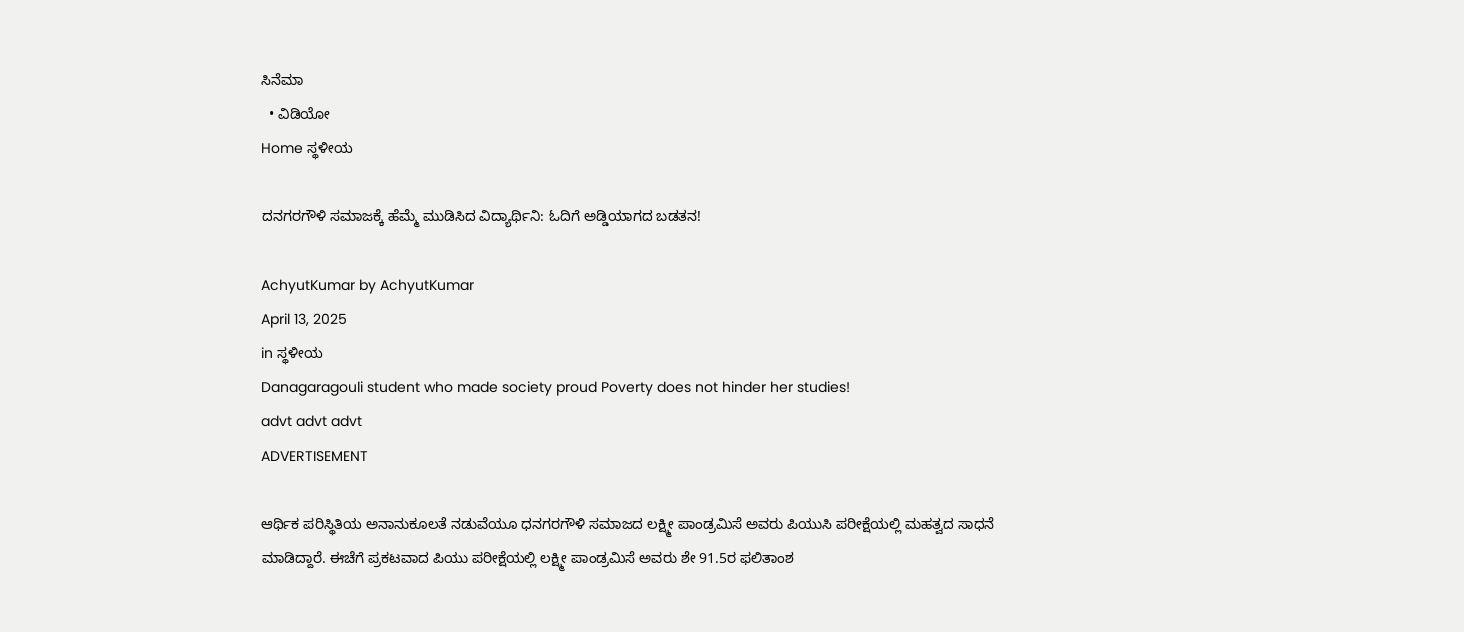ಸಿನೆಮಾ
  • ವಿಡಿಯೋ
Home ಸ್ಥಳೀಯ

ದನಗರಗೌಳಿ ಸಮಾಜಕ್ಕೆ ಹೆಮ್ಮೆ ಮುಡಿಸಿದ ವಿದ್ಯಾರ್ಥಿನಿ: ಓದಿಗೆ ಅಡ್ಡಿಯಾಗದ ಬಡತನ!

AchyutKumar by AchyutKumar
April 13, 2025
in ಸ್ಥಳೀಯ
Danagaragouli student who made society proud Poverty does not hinder her studies!
advt advt advt
ADVERTISEMENT

ಆರ್ಥಿಕ ಪರಿಸ್ಥಿತಿಯ ಅನಾನುಕೂಲತೆ ನಡುವೆಯೂ ಧನಗರಗೌಳಿ ಸಮಾಜದ ಲಕ್ಷ್ಮೀ ಪಾಂಡ್ರಮಿಸೆ ಅವರು ಪಿಯುಸಿ ಪರೀಕ್ಷೆಯಲ್ಲಿ ಮಹತ್ವದ ಸಾಧನೆ ಮಾಡಿದ್ದಾರೆ. ಈಚೆಗೆ ಪ್ರಕಟವಾದ ಪಿಯು ಪರೀಕ್ಷೆಯಲ್ಲಿ ಲಕ್ಷ್ಮೀ ಪಾಂಡ್ರಮಿಸೆ ಅವರು ಶೇ 91.5ರ ಫಲಿತಾಂಶ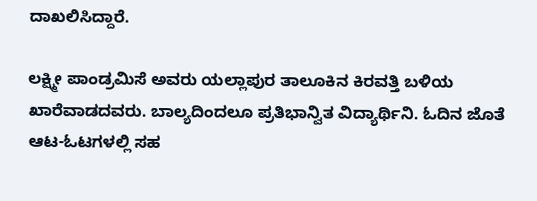ದಾಖಲಿಸಿದ್ದಾರೆ.

ಲಕ್ಷ್ಮೀ ಪಾಂಡ್ರಮಿಸೆ ಅವರು ಯಲ್ಲಾಪುರ ತಾಲೂಕಿನ ಕಿರವತ್ತಿ ಬಳಿಯ ಖಾರೆವಾಡದವರು. ಬಾಲ್ಯದಿಂದಲೂ ಪ್ರತಿಭಾನ್ವಿತ ವಿದ್ಯಾರ್ಥಿನಿ. ಓದಿನ ಜೊತೆ ಆಟ-ಓಟಗಳಲ್ಲಿ ಸಹ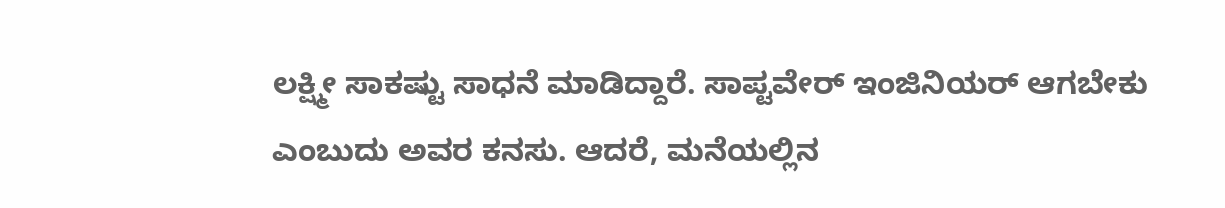ಲಕ್ಷ್ಮೀ ಸಾಕಷ್ಟು ಸಾಧನೆ ಮಾಡಿದ್ದಾರೆ. ಸಾಪ್ಟವೇರ್ ಇಂಜಿನಿಯರ್ ಆಗಬೇಕು ಎಂಬುದು ಅವರ ಕನಸು. ಆದರೆ, ಮನೆಯಲ್ಲಿನ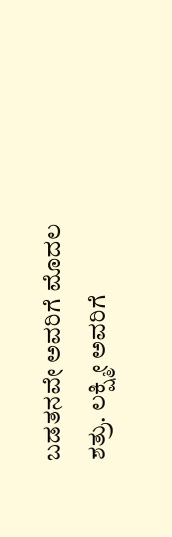ಬಡತನವೇ ಅವರಿಗೆ ಮೊದಲ ಶತ್ರು. ಲಕ್ಷ್ಮೀ ಅವರಿಗೆ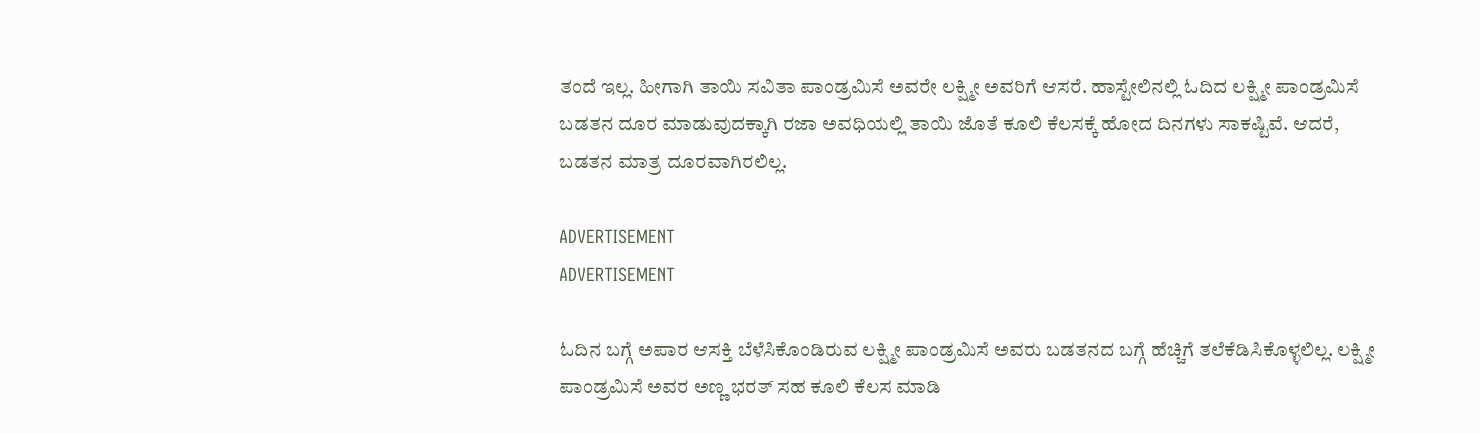ತಂದೆ ಇಲ್ಲ. ಹೀಗಾಗಿ ತಾಯಿ ಸವಿತಾ ಪಾಂಡ್ರಮಿಸೆ ಅವರೇ ಲಕ್ಷ್ಮೀ ಅವರಿಗೆ ಆಸರೆ. ಹಾಸ್ಟೇಲಿನಲ್ಲಿ ಓದಿದ ಲಕ್ಷ್ಮೀ ಪಾಂಡ್ರಮಿಸೆ ಬಡತನ ದೂರ ಮಾಡುವುದಕ್ಕಾಗಿ ರಜಾ ಅವಧಿಯಲ್ಲಿ ತಾಯಿ ಜೊತೆ ಕೂಲಿ ಕೆಲಸಕ್ಕೆ ಹೋದ ದಿನಗಳು ಸಾಕಷ್ಟಿವೆ. ಆದರೆ, ಬಡತನ ಮಾತ್ರ ದೂರವಾಗಿರಲಿಲ್ಲ.

ADVERTISEMENT
ADVERTISEMENT

ಓದಿನ ಬಗ್ಗೆ ಅಪಾರ ಆಸಕ್ತಿ ಬೆಳೆಸಿಕೊಂಡಿರುವ ಲಕ್ಷ್ಮೀ ಪಾಂಡ್ರಮಿಸೆ ಅವರು ಬಡತನದ ಬಗ್ಗೆ ಹೆಚ್ಚಿಗೆ ತಲೆಕೆಡಿಸಿಕೊಳ್ಳಲಿಲ್ಲ. ಲಕ್ಷ್ಮೀ ಪಾಂಡ್ರಮಿಸೆ ಅವರ ಅಣ್ಣ ಭರತ್ ಸಹ ಕೂಲಿ ಕೆಲಸ ಮಾಡಿ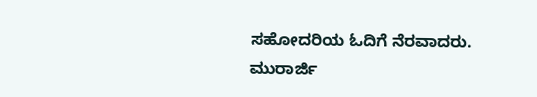ಸಹೋದರಿಯ ಓದಿಗೆ ನೆರವಾದರು. ಮುರಾರ್ಜಿ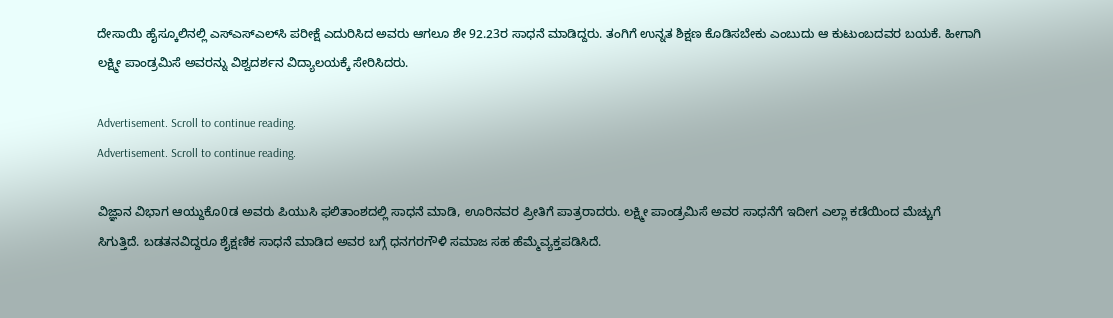ದೇಸಾಯಿ ಹೈಸ್ಕೂಲಿನಲ್ಲಿ ಎಸ್‌ಎಸ್‌ಎಲ್‌ಸಿ ಪರೀಕ್ಷೆ ಎದುರಿಸಿದ ಅವರು ಆಗಲೂ ಶೇ 92.23ರ ಸಾಧನೆ ಮಾಡಿದ್ದರು. ತಂಗಿಗೆ ಉನ್ನತ ಶಿಕ್ಷಣ ಕೊಡಿಸಬೇಕು ಎಂಬುದು ಆ ಕುಟುಂಬದವರ ಬಯಕೆ. ಹೀಗಾಗಿ ಲಕ್ಷ್ಮೀ ಪಾಂಡ್ರಮಿಸೆ ಅವರನ್ನು ವಿಶ್ವದರ್ಶನ ವಿದ್ಯಾಲಯಕ್ಕೆ ಸೇರಿಸಿದರು.

Advertisement. Scroll to continue reading.
Advertisement. Scroll to continue reading.

ವಿಜ್ಞಾನ ವಿಭಾಗ ಆಯ್ದುಕೊ0ಡ ಅವರು ಪಿಯುಸಿ ಫಲಿತಾಂಶದಲ್ಲಿ ಸಾಧನೆ ಮಾಡಿ, ಊರಿನವರ ಪ್ರೀತಿಗೆ ಪಾತ್ರರಾದರು. ಲಕ್ಷ್ಮೀ ಪಾಂಡ್ರಮಿಸೆ ಅವರ ಸಾಧನೆಗೆ ಇದೀಗ ಎಲ್ಲಾ ಕಡೆಯಿಂದ ಮೆಚ್ಚುಗೆ ಸಿಗುತ್ತಿದೆ. ಬಡತನವಿದ್ದರೂ ಶೈಕ್ಷಣಿಕ ಸಾಧನೆ ಮಾಡಿದ ಅವರ ಬಗ್ಗೆ ಧನಗರಗೌಳಿ ಸಮಾಜ ಸಹ ಹೆಮ್ಮೆವ್ಯಕ್ತಪಡಿಸಿದೆ.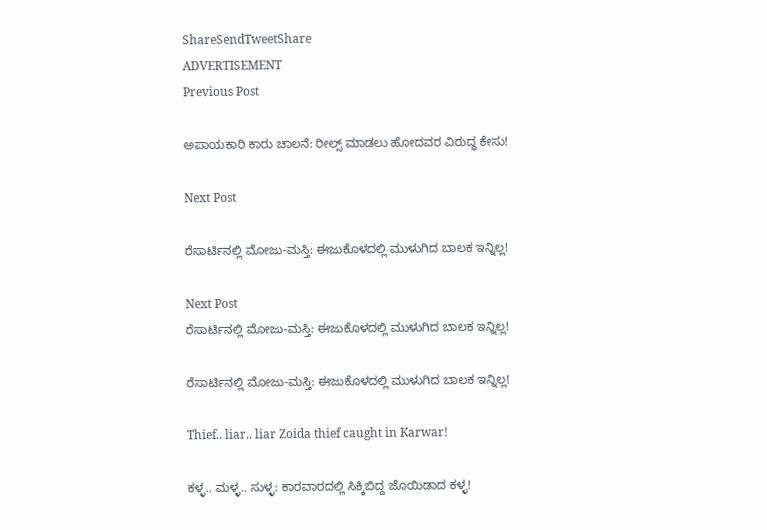ShareSendTweetShare
ADVERTISEMENT
Previous Post

ಅಪಾಯಕಾರಿ ಕಾರು ಚಾಲನೆ: ರೀಲ್ಸ್ ಮಾಡಲು ಹೋದವರ ವಿರುದ್ಧ ಕೇಸು!

Next Post

ರೆಸಾರ್ಟಿನಲ್ಲಿ ಮೋಜು-ಮಸ್ತಿ: ಈಜುಕೊಳದಲ್ಲಿ ಮುಳುಗಿದ ಬಾಲಕ ಇನ್ನಿಲ್ಲ!

Next Post
ರೆಸಾರ್ಟಿನಲ್ಲಿ ಮೋಜು-ಮಸ್ತಿ: ಈಜುಕೊಳದಲ್ಲಿ ಮುಳುಗಿದ ಬಾಲಕ ಇನ್ನಿಲ್ಲ!

ರೆಸಾರ್ಟಿನಲ್ಲಿ ಮೋಜು-ಮಸ್ತಿ: ಈಜುಕೊಳದಲ್ಲಿ ಮುಳುಗಿದ ಬಾಲಕ ಇನ್ನಿಲ್ಲ!

Thief.. liar.. liar Zoida thief caught in Karwar!

ಕಳ್ಳ.. ಮಳ್ಳ.. ಸುಳ್ಳ: ಕಾರವಾರದಲ್ಲಿ ಸಿಕ್ಕಿಬಿದ್ದ ಜೊಯಿಡಾದ ಕಳ್ಳ!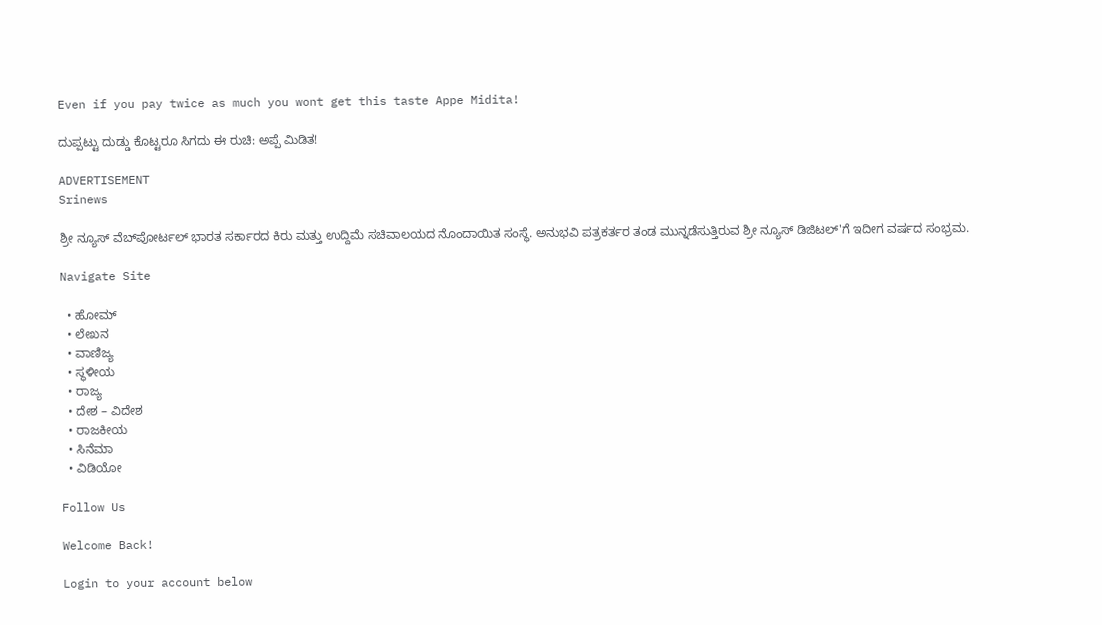Even if you pay twice as much you wont get this taste Appe Midita!

ದುಪ್ಪಟ್ಟು ದುಡ್ಡು ಕೊಟ್ಟರೂ ಸಿಗದು ಈ ರುಚಿ: ಅಪ್ಪೆ ಮಿಡಿತ!

ADVERTISEMENT
Srinews

ಶ್ರೀ ನ್ಯೂಸ್ ವೆಬ್‌ಪೋರ್ಟಲ್ ಭಾರತ ಸರ್ಕಾರದ ಕಿರು ಮತ್ತು ಉದ್ದಿಮೆ ಸಚಿವಾಲಯದ ನೊಂದಾಯಿತ ಸಂಸ್ಥೆ. ಅನುಭವಿ ಪತ್ರಕರ್ತರ ತಂಡ ಮುನ್ನಡೆಸುತ್ತಿರುವ ಶ್ರೀ ನ್ಯೂಸ್ ಡಿಜಿಟಲ್'ಗೆ ಇದೀಗ ವರ್ಷದ ಸಂಭ್ರಮ.

Navigate Site

  • ಹೋಮ್
  • ಲೇಖನ
  • ವಾಣಿಜ್ಯ
  • ಸ್ಥಳೀಯ
  • ರಾಜ್ಯ
  • ದೇಶ – ವಿದೇಶ
  • ರಾಜಕೀಯ
  • ಸಿನೆಮಾ
  • ವಿಡಿಯೋ

Follow Us

Welcome Back!

Login to your account below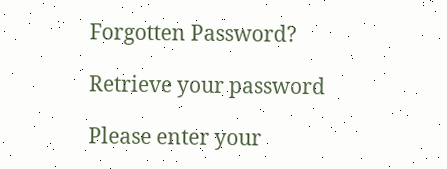Forgotten Password?

Retrieve your password

Please enter your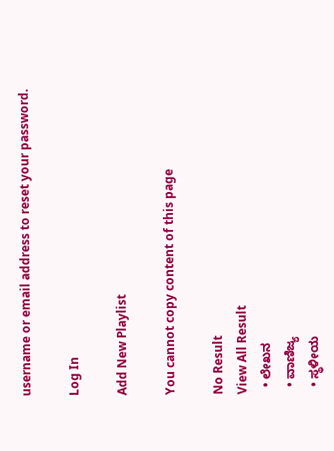username or email address to reset your password.

Log In

Add New Playlist

You cannot copy content of this page

No Result
View All Result
  • ಲೇಖನ
  • ವಾಣಿಜ್ಯ
  • ಸ್ಥಳೀಯ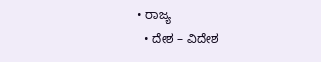• ರಾಜ್ಯ
  • ದೇಶ – ವಿದೇಶ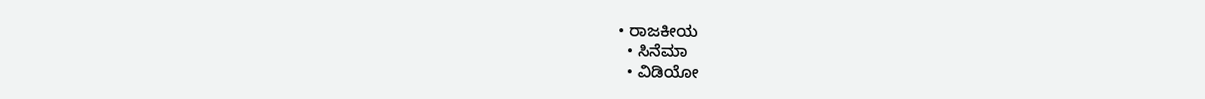• ರಾಜಕೀಯ
  • ಸಿನೆಮಾ
  • ವಿಡಿಯೋ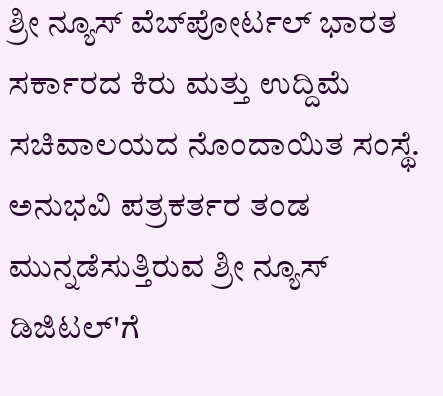ಶ್ರೀ ನ್ಯೂಸ್ ವೆಬ್‌ಪೋರ್ಟಲ್ ಭಾರತ ಸರ್ಕಾರದ ಕಿರು ಮತ್ತು ಉದ್ದಿಮೆ ಸಚಿವಾಲಯದ ನೊಂದಾಯಿತ ಸಂಸ್ಥೆ. ಅನುಭವಿ ಪತ್ರಕರ್ತರ ತಂಡ ಮುನ್ನಡೆಸುತ್ತಿರುವ ಶ್ರೀ ನ್ಯೂಸ್ ಡಿಜಿಟಲ್'ಗೆ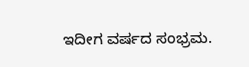ಇದೀಗ ವರ್ಷದ ಸಂಭ್ರಮ.